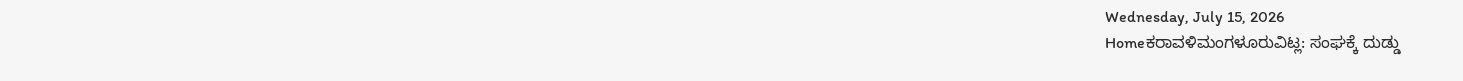Wednesday, July 15, 2026
Homeಕರಾವಳಿಮಂಗಳೂರುವಿಟ್ಲ: ಸಂಘಕ್ಕೆ ದುಡ್ಡು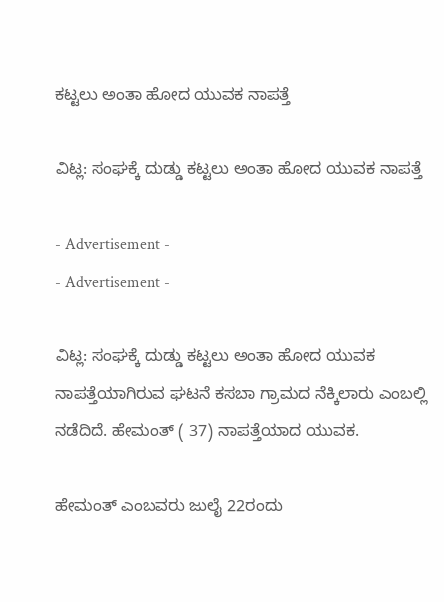ಕಟ್ಟಲು ಅಂತಾ ಹೋದ ಯುವಕ ನಾಪತ್ತೆ

ವಿಟ್ಲ: ಸಂಘಕ್ಕೆ ದುಡ್ಡು ಕಟ್ಟಲು ಅಂತಾ ಹೋದ ಯುವಕ ನಾಪತ್ತೆ

- Advertisement -
- Advertisement -

ವಿಟ್ಲ: ಸಂಘಕ್ಕೆ ದುಡ್ಡು ಕಟ್ಟಲು ಅಂತಾ ಹೋದ ಯುವಕ ನಾಪತ್ತೆಯಾಗಿರುವ ಘಟನೆ ಕಸಬಾ ಗ್ರಾಮದ ನೆಕ್ಕಿಲಾರು ಎಂಬಲ್ಲಿ ನಡೆದಿದೆ. ಹೇಮಂತ್ ( 37) ನಾಪತ್ತೆಯಾದ ಯುವಕ.

ಹೇಮಂತ್ ಎಂಬವರು ಜುಲೈ 22ರಂದು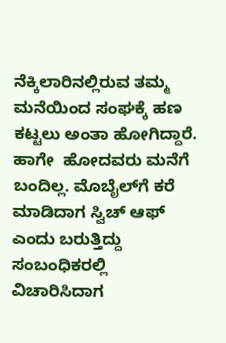ನೆಕ್ಕಿಲಾರಿನಲ್ಲಿರುವ ತಮ್ಮ  ಮನೆಯಿಂದ ಸಂಘಕ್ಕೆ ಹಣ ಕಟ್ಟಲು ಅಂತಾ ಹೋಗಿದ್ದಾರೆ. ಹಾಗೇ  ಹೋದವರು ಮನೆಗೆ ಬಂದಿಲ್ಲ. ಮೊಬೈಲ್‌ಗೆ ಕರೆ ಮಾಡಿದಾಗ ಸ್ವಿಚ್ ಆಫ್ ಎಂದು ಬರುತ್ತಿದ್ದು ಸಂಬಂಧಿಕರಲ್ಲಿ ವಿಚಾರಿಸಿದಾಗ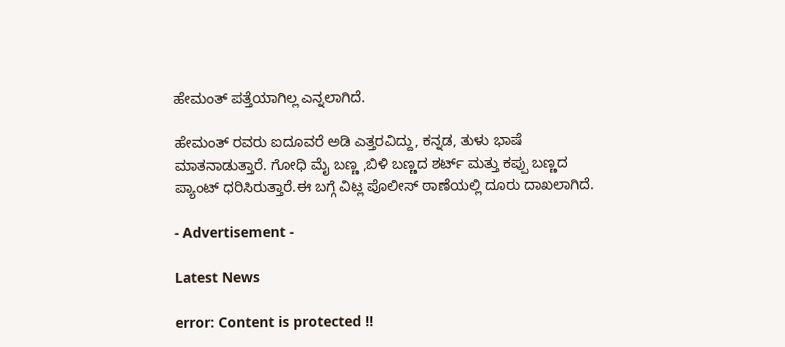ಹೇಮಂತ್ ಪತ್ತೆಯಾಗಿಲ್ಲ ಎನ್ನಲಾಗಿದೆ.

ಹೇಮಂತ್ ರವರು ಐದೂವರೆ ಅಡಿ ಎತ್ತರವಿದ್ದು, ಕನ್ನಡ, ತುಳು ಭಾಷೆ ಮಾತನಾಡುತ್ತಾರೆ. ಗೋಧಿ ಮೈ ಬಣ್ಣ ,ಬಿಳಿ ಬಣ್ಣದ ಶರ್ಟ್ ಮತ್ತು ಕಪ್ಪು ಬಣ್ಣದ ಪ್ಯಾಂಟ್ ಧರಿಸಿರುತ್ತಾರೆ.ಈ ಬಗ್ಗೆ ವಿಟ್ಲ ಪೊಲೀಸ್ ಠಾಣೆಯಲ್ಲಿ ದೂರು ದಾಖಲಾಗಿದೆ.

- Advertisement -

Latest News

error: Content is protected !!